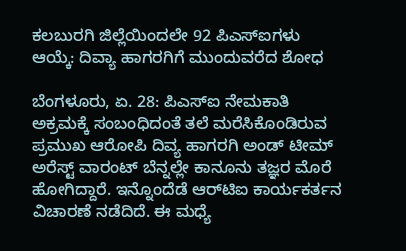ಕಲಬುರಗಿ ಜಿಲ್ಲೆಯಿಂದಲೇ 92 ಪಿಎಸ್ಐಗಳು ಆಯ್ಕೆ: ದಿವ್ಯಾ ಹಾಗರಗಿಗೆ ಮುಂದುವರೆದ ಶೋಧ

ಬೆಂಗಳೂರು, ಏ. 28: ಪಿಎಸ್ಐ ನೇಮಕಾತಿ ಅಕ್ರಮಕ್ಕೆ ಸಂಬಂಧಿದಂತೆ ತಲೆ ಮರೆಸಿಕೊಂಡಿರುವ ಪ್ರಮುಖ ಆರೋಪಿ ದಿವ್ಯ ಹಾಗರಗಿ ಅಂಡ್ ಟೀಮ್ ಅರೆಸ್ಟ್ ವಾರಂಟ್ ಬೆನ್ನಲ್ಲೇ ಕಾನೂನು ತಜ್ಞರ ಮೊರೆ ಹೋಗಿದ್ದಾರೆ. ಇನ್ನೊಂದೆಡೆ ಆರ್‌ಟಿಐ ಕಾರ್ಯಕರ್ತನ ವಿಚಾರಣೆ ನಡೆದಿದೆ. ಈ ಮಧ್ಯೆ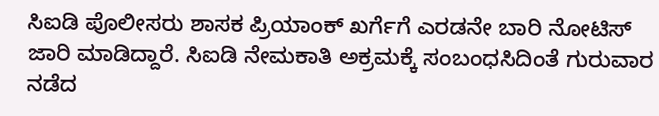ಸಿಐಡಿ ಪೊಲೀಸರು ಶಾಸಕ ಪ್ರಿಯಾಂಕ್ ಖರ್ಗೆಗೆ ಎರಡನೇ ಬಾರಿ ನೋಟಿಸ್ ಜಾರಿ ಮಾಡಿದ್ದಾರೆ. ಸಿಐಡಿ ನೇಮಕಾತಿ ಅಕ್ರಮಕ್ಕೆ ಸಂಬಂಧಸಿದಿಂತೆ ಗುರುವಾರ ನಡೆದ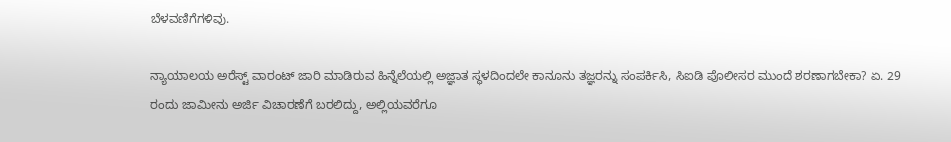ಬೆಳವಣಿಗೆಗಳಿವು.

ನ್ಯಾಯಾಲಯ ಅರೆಸ್ಟ್ ವಾರಂಟ್ ಜಾರಿ ಮಾಡಿರುವ ಹಿನ್ನೆಲೆಯಲ್ಲಿ ಅಜ್ಞಾತ ಸ್ಥಳದಿಂದಲೇ ಕಾನೂನು ತಜ್ಞರನ್ನು ಸಂಪರ್ಕಿಸಿ, ಸಿಐಡಿ ಪೊಲೀಸರ ಮುಂದೆ ಶರಣಾಗಬೇಕಾ? ಏ. 29 ರಂದು ಜಾಮೀನು ಅರ್ಜಿ ವಿಚಾರಣೆಗೆ ಬರಲಿದ್ದು, ಅಲ್ಲಿಯವರೆಗೂ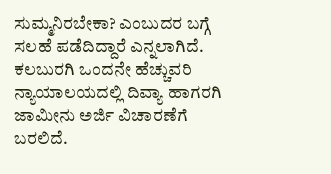ಸುಮ್ಮನಿರಬೇಕಾ? ಎಂಬುದರ ಬಗ್ಗೆ ಸಲಹೆ ಪಡೆದಿದ್ದಾರೆ ಎನ್ನಲಾಗಿದೆ. ಕಲಬುರಗಿ ಒಂದನೇ ಹೆಚ್ಚುವರಿ ನ್ಯಾಯಾಲಯದಲ್ಲಿ ದಿವ್ಯಾ ಹಾಗರಗಿ ಜಾಮೀನು ಅರ್ಜಿ ವಿಚಾರಣೆಗೆ ಬರಲಿದೆ.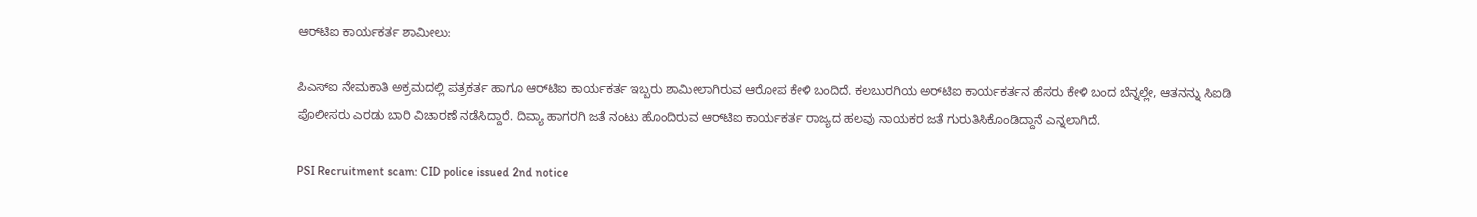ಆರ್‌ಟಿಐ ಕಾರ್ಯಕರ್ತ ಶಾಮೀಲು:

ಪಿಎಸ್ಐ ನೇಮಕಾತಿ ಅಕ್ರಮದಲ್ಲಿ ಪತ್ರಕರ್ತ ಹಾಗೂ ಆರ್‌ಟಿಐ ಕಾರ್ಯಕರ್ತ ಇಬ್ಬರು ಶಾಮೀಲಾಗಿರುವ ಆರೋಪ ಕೇಳಿ ಬಂದಿದೆ. ಕಲಬುರಗಿಯ ಅರ್‌ಟಿಐ ಕಾರ್ಯಕರ್ತನ ಹೆಸರು ಕೇಳಿ ಬಂದ ಬೆನ್ನಲ್ಲೇ, ಆತನನ್ನು ಸಿಐಡಿ ಪೊಲೀಸರು ಎರಡು ಬಾರಿ ವಿಚಾರಣೆ ನಡೆಸಿದ್ದಾರೆ. ದಿವ್ಯಾ ಹಾಗರಗಿ ಜತೆ ನಂಟು ಹೊಂದಿರುವ ಆರ್‌ಟಿಐ ಕಾರ್ಯಕರ್ತ ರಾಜ್ಯದ ಹಲವು ನಾಯಕರ ಜತೆ ಗುರುತಿಸಿಕೊಂಡಿದ್ದಾನೆ ಎನ್ನಲಾಗಿದೆ.

PSI Recruitment scam: CID police issued 2nd notice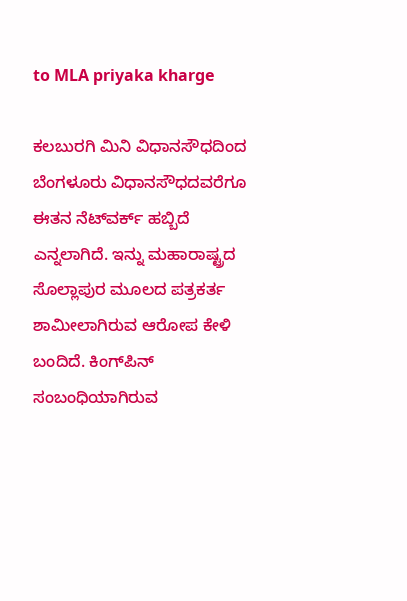to MLA priyaka kharge

ಕಲಬುರಗಿ ಮಿನಿ ವಿಧಾನಸೌಧದಿಂದ ಬೆಂಗಳೂರು ವಿಧಾನಸೌಧದವರೆಗೂ ಈತನ ನೆಟ್‌ವರ್ಕ್ ಹಬ್ಬಿದೆ ಎನ್ನಲಾಗಿದೆ. ಇನ್ನು ಮಹಾರಾಷ್ಟ್ರದ ಸೊಲ್ಲಾಪುರ ಮೂಲದ ಪತ್ರಕರ್ತ ಶಾಮೀಲಾಗಿರುವ ಆರೋಪ ಕೇಳಿ ಬಂದಿದೆ. ಕಿಂಗ್‌ಪಿನ್ ಸಂಬಂಧಿಯಾಗಿರುವ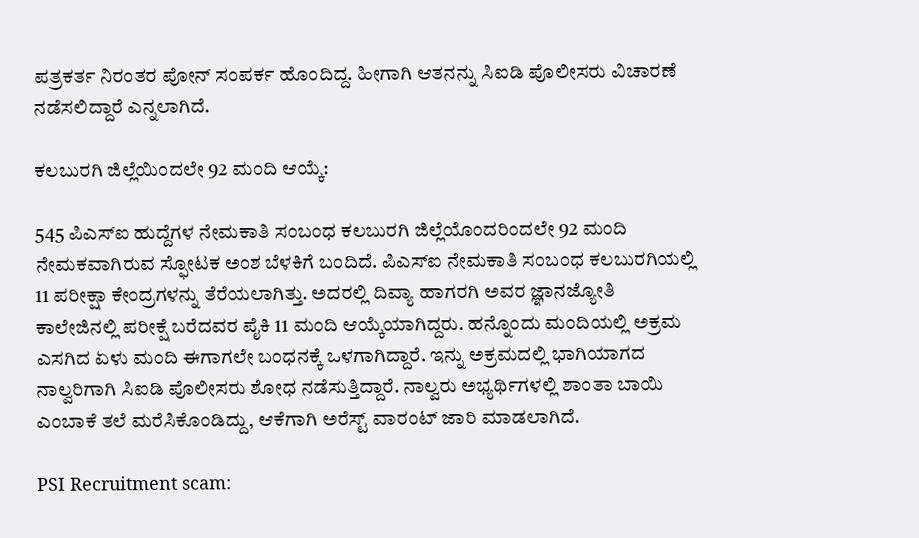ಪತ್ರಕರ್ತ ನಿರಂತರ ಪೋನ್ ಸಂಪರ್ಕ ಹೊಂದಿದ್ದ. ಹೀಗಾಗಿ ಆತನನ್ನು ಸಿಐಡಿ ಪೊಲೀಸರು ವಿಚಾರಣೆ ನಡೆಸಲಿದ್ದಾರೆ ಎನ್ನಲಾಗಿದೆ.

ಕಲಬುರಗಿ ಜಿಲ್ಲೆಯಿಂದಲೇ 92 ಮಂದಿ ಆಯ್ಕೆ:

545 ಪಿಎಸ್ಐ ಹುದ್ದೆಗಳ ನೇಮಕಾತಿ ಸಂಬಂಧ ಕಲಬುರಗಿ ಜಿಲ್ಲೆಯೊಂದರಿಂದಲೇ 92 ಮಂದಿ ನೇಮಕವಾಗಿರುವ ಸ್ಫೋಟಕ ಅಂಶ ಬೆಳಕಿಗೆ ಬಂದಿದೆ. ಪಿಎಸ್ಐ ನೇಮಕಾತಿ ಸಂಬಂಧ ಕಲಬುರಗಿಯಲ್ಲಿ 11 ಪರೀಕ್ಷಾ ಕೇಂದ್ರಗಳನ್ನು ತೆರೆಯಲಾಗಿತ್ತು. ಅದರಲ್ಲಿ ದಿವ್ಯಾ ಹಾಗರಗಿ ಅವರ ಜ್ಞಾನಜ್ಯೋತಿ ಕಾಲೇಜಿನಲ್ಲಿ ಪರೀಕ್ಷೆ ಬರೆದವರ ಪೈಕಿ 11 ಮಂದಿ ಆಯ್ಕೆಯಾಗಿದ್ದರು. ಹನ್ನೊಂದು ಮಂದಿಯಲ್ಲಿ ಅಕ್ರಮ ಎಸಗಿದ ಏಳು ಮಂದಿ ಈಗಾಗಲೇ ಬಂಧನಕ್ಕೆ ಒಳಗಾಗಿದ್ದಾರೆ. ಇನ್ನು ಅಕ್ರಮದಲ್ಲಿ ಭಾಗಿಯಾಗದ ನಾಲ್ವರಿಗಾಗಿ ಸಿಐಡಿ ಪೊಲೀಸರು ಶೋಧ ನಡೆಸುತ್ತಿದ್ದಾರೆ. ನಾಲ್ವರು ಅಭ್ಯರ್ಥಿಗಳಲ್ಲಿ ಶಾಂತಾ ಬಾಯಿ ಎಂಬಾಕೆ ತಲೆ ಮರೆಸಿಕೊಂಡಿದ್ದು, ಆಕೆಗಾಗಿ ಅರೆಸ್ಟ್ ವಾರಂಟ್ ಜಾರಿ ಮಾಡಲಾಗಿದೆ.

PSI Recruitment scam: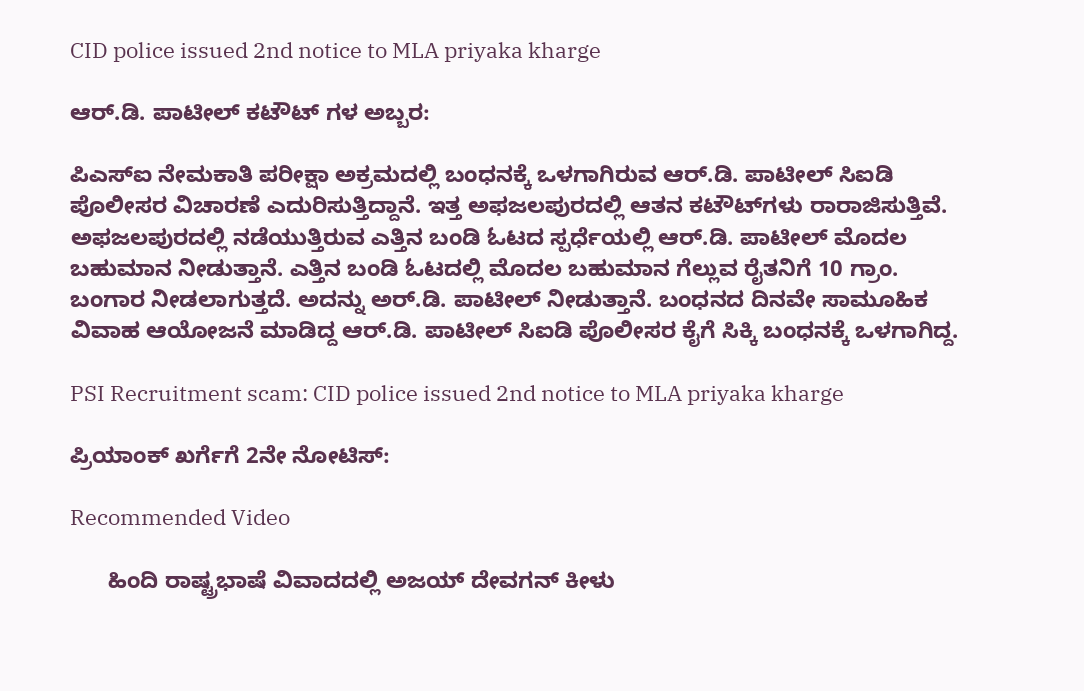CID police issued 2nd notice to MLA priyaka kharge

ಆರ್‌.ಡಿ. ಪಾಟೀಲ್ ಕಟೌಟ್ ಗಳ ಅಬ್ಬರ:

ಪಿಎಸ್ಐ ನೇಮಕಾತಿ ಪರೀಕ್ಷಾ ಅಕ್ರಮದಲ್ಲಿ ಬಂಧನಕ್ಕೆ ಒಳಗಾಗಿರುವ ಆರ್.ಡಿ. ಪಾಟೀಲ್ ಸಿಐಡಿ ಪೊಲೀಸರ ವಿಚಾರಣೆ ಎದುರಿಸುತ್ತಿದ್ದಾನೆ. ಇತ್ತ ಅಫಜಲಪುರದಲ್ಲಿ ಆತನ ಕಟೌಟ್‌ಗಳು ರಾರಾಜಿಸುತ್ತಿವೆ. ಅಫಜಲಪುರದಲ್ಲಿ ನಡೆಯುತ್ತಿರುವ ಎತ್ತಿನ ಬಂಡಿ ಓಟದ ಸ್ಪರ್ಧೆಯಲ್ಲಿ ಆರ್‌.ಡಿ. ಪಾಟೀಲ್ ಮೊದಲ ಬಹುಮಾನ ನೀಡುತ್ತಾನೆ. ಎತ್ತಿನ ಬಂಡಿ ಓಟದಲ್ಲಿ ಮೊದಲ ಬಹುಮಾನ ಗೆಲ್ಲುವ ರೈತನಿಗೆ 10 ಗ್ರಾಂ. ಬಂಗಾರ ನೀಡಲಾಗುತ್ತದೆ. ಅದನ್ನು ಅರ್.ಡಿ. ಪಾಟೀಲ್ ನೀಡುತ್ತಾನೆ. ಬಂಧನದ ದಿನವೇ ಸಾಮೂಹಿಕ ವಿವಾಹ ಆಯೋಜನೆ ಮಾಡಿದ್ದ ಆರ್‌.ಡಿ. ಪಾಟೀಲ್ ಸಿಐಡಿ ಪೊಲೀಸರ ಕೈಗೆ ಸಿಕ್ಕಿ ಬಂಧನಕ್ಕೆ ಒಳಗಾಗಿದ್ದ.

PSI Recruitment scam: CID police issued 2nd notice to MLA priyaka kharge

ಪ್ರಿಯಾಂಕ್ ಖರ್ಗೆಗೆ 2ನೇ ನೋಟಿಸ್:

Recommended Video

      ಹಿಂದಿ ರಾಷ್ಟ್ರಭಾಷೆ ವಿವಾದದಲ್ಲಿ ಅಜಯ್ ದೇವಗನ್ ಕೀಳು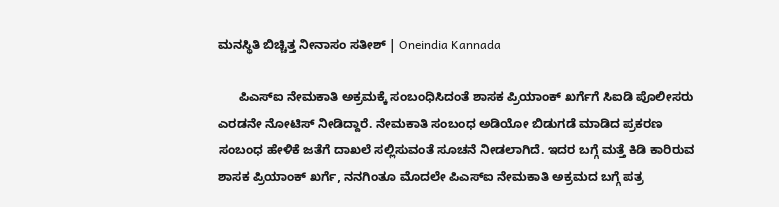ಮನಸ್ಥಿತಿ ಬಿಚ್ಚಿತ್ತ ನೀನಾಸಂ ಸತೀಶ್ | Oneindia Kannada

      ಪಿಎಸ್ಐ ನೇಮಕಾತಿ ಅಕ್ರಮಕ್ಕೆ ಸಂಬಂಧಿಸಿದಂತೆ ಶಾಸಕ ಪ್ರಿಯಾಂಕ್ ಖರ್ಗೆಗೆ ಸಿಐಡಿ ಪೊಲೀಸರು ಎರಡನೇ ನೋಟಿಸ್ ನೀಡಿದ್ದಾರೆ. ನೇಮಕಾತಿ ಸಂಬಂಧ ಅಡಿಯೋ ಬಿಡುಗಡೆ ಮಾಡಿದ ಪ್ರಕರಣ ಸಂಬಂಧ ಹೇಳಿಕೆ ಜತೆಗೆ ದಾಖಲೆ ಸಲ್ಲಿಸುವಂತೆ ಸೂಚನೆ ನೀಡಲಾಗಿದೆ. ಇದರ ಬಗ್ಗೆ ಮತ್ತೆ ಕಿಡಿ ಕಾರಿರುವ ಶಾಸಕ ಪ್ರಿಯಾಂಕ್ ಖರ್ಗೆ, ನನಗಿಂತೂ ಮೊದಲೇ ಪಿಎಸ್ಐ ನೇಮಕಾತಿ ಅಕ್ರಮದ ಬಗ್ಗೆ ಪತ್ರ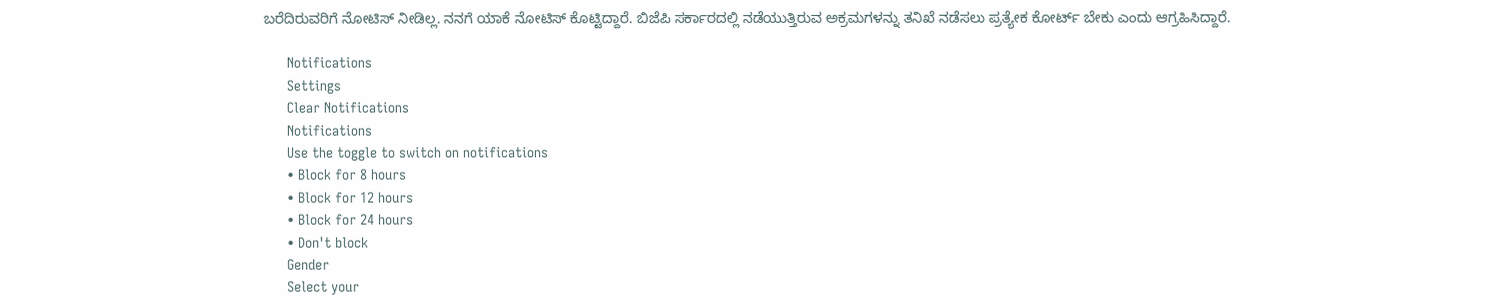ಬರೆದಿರುವರಿಗೆ ನೋಟಿಸ್ ನೀಡಿಲ್ಲ. ನನಗೆ ಯಾಕೆ ನೋಟಿಸ್ ಕೊಟ್ಟಿದ್ದಾರೆ. ಬಿಜೆಪಿ ಸರ್ಕಾರದಲ್ಲಿ ನಡೆಯುತ್ತಿರುವ ಅಕ್ರಮಗಳನ್ನು ತನಿಖೆ ನಡೆಸಲು ಪ್ರತ್ಯೇಕ ಕೋರ್ಟ್ ಬೇಕು ಎಂದು ಆಗ್ರಹಿಸಿದ್ದಾರೆ.

      Notifications
      Settings
      Clear Notifications
      Notifications
      Use the toggle to switch on notifications
      • Block for 8 hours
      • Block for 12 hours
      • Block for 24 hours
      • Don't block
      Gender
      Select your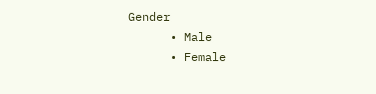Gender
      • Male
      • Female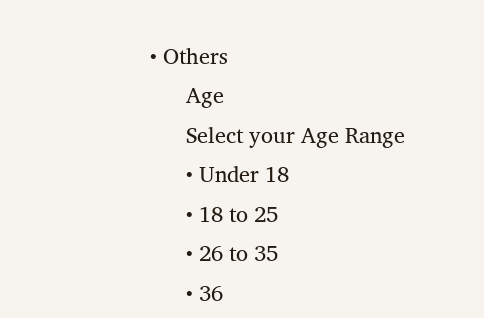• Others
      Age
      Select your Age Range
      • Under 18
      • 18 to 25
      • 26 to 35
      • 36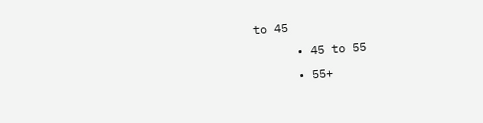to 45
      • 45 to 55
      • 55+